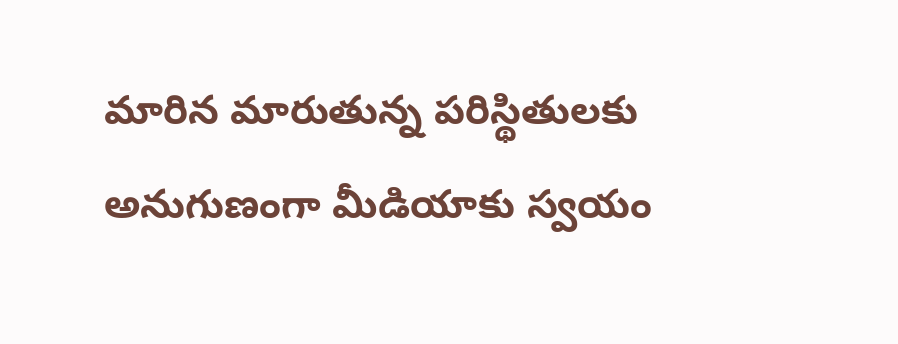మారిన మారుతున్న పరిస్థితులకు అనుగుణంగా మీడియాకు స్వయం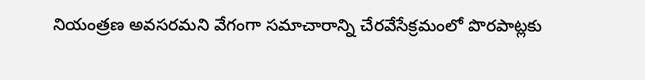నియంత్రణ అవసరమని వేగంగా సమాచారాన్ని చేరవేసేక్రమంలో పొరపాట్లకు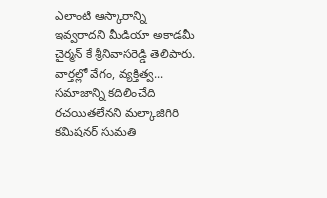ఎలాంటి ఆస్కారాన్ని ఇవ్వరాదని మీడియా అకాడమీ చైర్మన్ కే శ్రీనివాసరెడ్డి తెలిపారు. వార్తల్లో వేగం, వ్యక్తిత్వ...
సమాజాన్ని కదిలించేది రచయితలేనని మల్కాజిగిరి కమిషనర్ సుమతి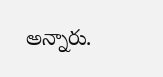అన్నారు.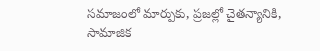సమాజంలో మార్పుకు, ప్రజల్లో చైతన్యానికి, సామాజిక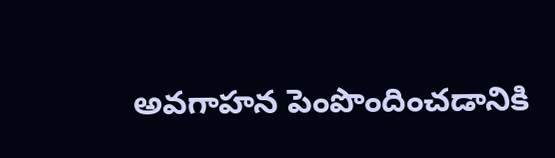అవగాహన పెంపొందించడానికి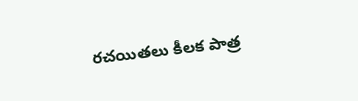రచయితలు కీలక పాత్ర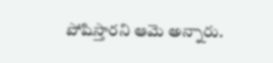పోషిస్తారని ఆమె అన్నారు.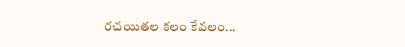రచయితల కలం కేవలం...